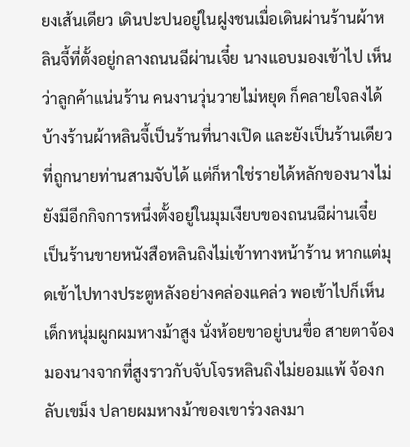ยงเส้นเดียว เดินปะปนอยู่ในฝูงชนเมื่อเดินผ่านร้านผ้าหลินจี้ที่ตั้งอยู่กลางถนนฉีผ่านเจี๋ย นางแอบมองเข้าไป เห็นว่าลูกค้าแน่นร้าน คนงานวุ่นวายไม่หยุด ก็คลายใจลงได้บ้างร้านผ้าหลินจี้เป็นร้านที่นางเปิด และยังเป็นร้านเดียวที่ถูกนายท่านสามจับได้ แต่ก็หาใช่รายได้หลักของนางไม่ ยังมีอีกกิจการหนึ่งตั้งอยู่ในมุมเงียบของถนนฉีผ่านเจี๋ย เป็นร้านขายหนังสือหลินถิงไม่เข้าทางหน้าร้าน หากแต่มุดเข้าไปทางประตูหลังอย่างคล่องแคล่ว พอเข้าไปก็เห็นเด็กหนุ่มผูกผมหางม้าสูง นั่งห้อยขาอยู่บนขื่อ สายตาจ้องมองนางจากที่สูงราวกับจับโจรหลินถิงไม่ยอมแพ้ จ้องกลับเขม็ง ปลายผมหางม้าของเขาร่วงลงมา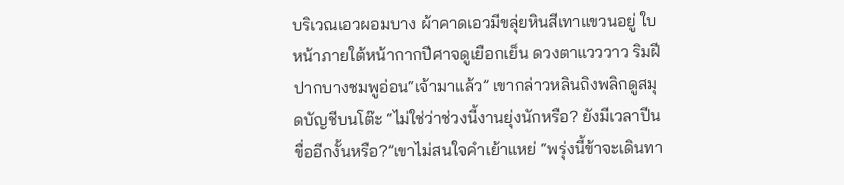บริเวณเอวผอมบาง ผ้าคาดเอวมีขลุ่ยหินสีเทาแขวนอยู่ ใบหน้าภายใต้หน้ากากปีศาจดูเยือกเย็น ดวงตาแวววาว ริมฝีปากบางชมพูอ่อน“เจ้ามาแล้ว” เขากล่าวหลินถิงพลิกดูสมุดบัญชีบนโต๊ะ “ไม่ใช่ว่าช่วงนี้งานยุ่งนักหรือ? ยังมีเวลาปีนขื่ออีกงั้นหรือ?”เขาไม่สนใจคำเย้าแหย่ “พรุ่งนี้ข้าจะเดินทา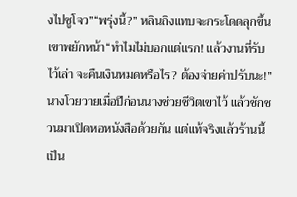งไปซูโจว”“พรุ่งนี้?” หลินถิงแทบจะกระโดดลุกขึ้นเขาพยักหน้า“ทำไมไม่บอกแต่แรก! แล้วงานที่รับไว้เล่า จะคืนเงินหมดหรือไร? ต้องจ่ายค่าปรับนะ!” นางโวยวายเมื่อปีก่อนนางช่วยชีวิตเขาไว้ แล้วชักชวนมาเปิดหอหนังสือด้วยกัน แต่แท้จริงแล้วร้านนี้เป็น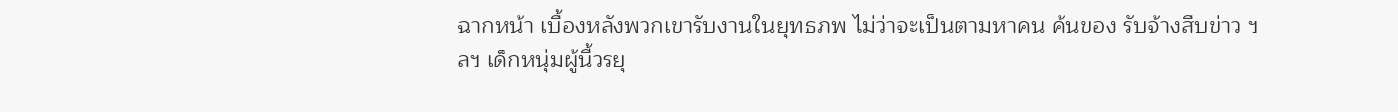ฉากหน้า เบื้องหลังพวกเขารับงานในยุทธภพ ไม่ว่าจะเป็นตามหาคน ค้นของ รับจ้างสืบข่าว ฯลฯ เด็กหนุ่มผู้นี้วรยุ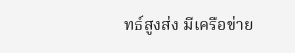ทธ์สูงส่ง มีเครือข่าย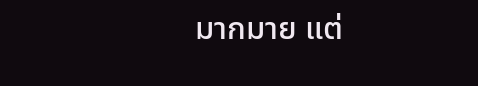มากมาย แต่